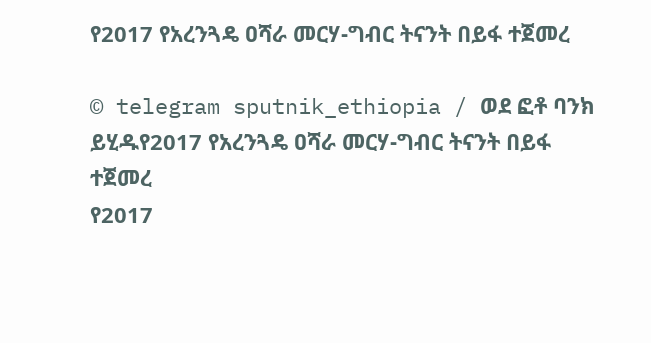የ2017 የአረንጓዴ ዐሻራ መርሃ-ግብር ትናንት በይፋ ተጀመረ

© telegram sputnik_ethiopia / ወደ ፎቶ ባንክ ይሂዱየ2017 የአረንጓዴ ዐሻራ መርሃ-ግብር ትናንት በይፋ ተጀመረ
የ2017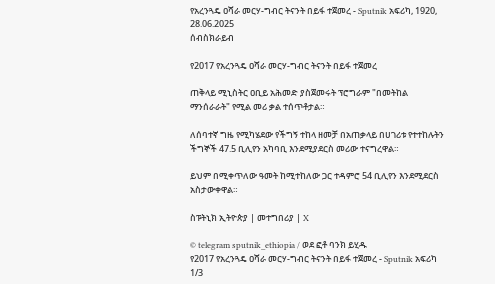የአረንጓዴ ዐሻራ መርሃ-ግብር ትናንት በይፋ ተጀመረ - Sputnik አፍሪካ, 1920, 28.06.2025
ሰብስክራይብ

የ2017 የአረንጓዴ ዐሻራ መርሃ-ግብር ትናንት በይፋ ተጀመረ

ጠቅላይ ሚኒስትር ዐቢይ አሕመድ ያስጀመሩት ፕሮግራም "በመትከል ማንሰራራት" የሚል መሪ ቃል ተሰጥቶታል።

ለሰባተኛ ግዜ የሚካሄደው የችግኝ ተከላ ዘመቻ በአጠቃላይ በሀገሪቱ የተተከሉትን ችግኞች 47.5 ቢሊየን አካባቢ እንደሚያደርስ መሪው ተናግረዋል።

ይህም በሚቀጥለው ዓመት ከሚተከለው ጋር ተዳምሮ 54 ቢሊየን እንደሚደርስ አስታውቀዋል።

ስፑትኒክ ኢትዮጵያ | መተግበሪያ | X

© telegram sputnik_ethiopia / ወደ ፎቶ ባንክ ይሂዱ
የ2017 የአረንጓዴ ዐሻራ መርሃ-ግብር ትናንት በይፋ ተጀመረ - Sputnik አፍሪካ
1/3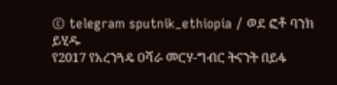© telegram sputnik_ethiopia / ወደ ፎቶ ባንክ ይሂዱ
የ2017 የአረንጓዴ ዐሻራ መርሃ-ግብር ትናንት በይፋ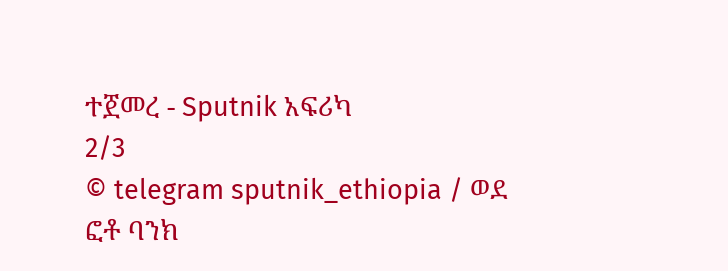ተጀመረ - Sputnik አፍሪካ
2/3
© telegram sputnik_ethiopia / ወደ ፎቶ ባንክ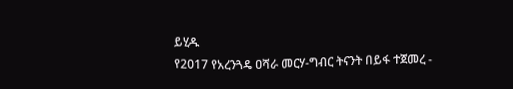ይሂዱ
የ2017 የአረንጓዴ ዐሻራ መርሃ-ግብር ትናንት በይፋ ተጀመረ -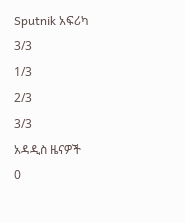Sputnik አፍሪካ
3/3
1/3
2/3
3/3
አዳዲስ ዜናዎች
0